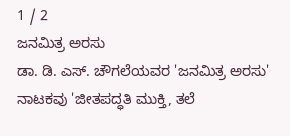1 / 2
ಜನಮಿತ್ರ ಅರಸು
ಡಾ. ಡಿ. ಎಸ್. ಚೌಗಲೆಯವರ 'ಜನಮಿತ್ರ ಅರಸು' ನಾಟಕವು 'ಜೀತಪದ್ಧತಿ ಮುಕ್ತಿ, ತಲೆ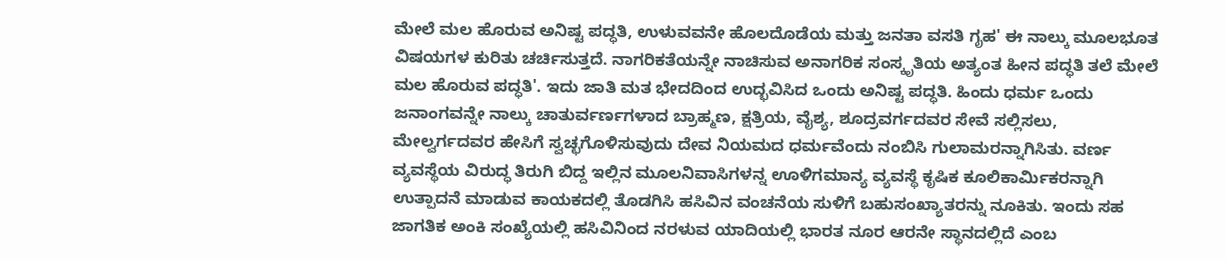ಮೇಲೆ ಮಲ ಹೊರುವ ಅನಿಷ್ಟ ಪದ್ಧತಿ, ಉಳುವವನೇ ಹೊಲದೊಡೆಯ ಮತ್ತು ಜನತಾ ವಸತಿ ಗೃಹ' ಈ ನಾಲ್ಕು ಮೂಲಭೂತ ವಿಷಯಗಳ ಕುರಿತು ಚರ್ಚಿಸುತ್ತದೆ. ನಾಗರಿಕತೆಯನ್ನೇ ನಾಚಿಸುವ ಅನಾಗರಿಕ ಸಂಸ್ಕೃತಿಯ ಅತ್ಯಂತ ಹೀನ ಪದ್ಧತಿ ತಲೆ ಮೇಲೆ ಮಲ ಹೊರುವ ಪದ್ಧತಿ'. ಇದು ಜಾತಿ ಮತ ಭೇದದಿಂದ ಉದ್ಭವಿಸಿದ ಒಂದು ಅನಿಷ್ಟ ಪದ್ಧತಿ. ಹಿಂದು ಧರ್ಮ ಒಂದು ಜನಾಂಗವನ್ನೇ ನಾಲ್ಕು ಚಾತುರ್ವರ್ಣಗಳಾದ ಬ್ರಾಹ್ಮಣ, ಕ್ಷತ್ರಿಯ, ವೈಶ್ಯ, ಶೂದ್ರವರ್ಗದವರ ಸೇವೆ ಸಲ್ಲಿಸಲು, ಮೇಲ್ವರ್ಗದವರ ಹೇಸಿಗೆ ಸ್ವಚ್ಛಗೊಳಿಸುವುದು ದೇವ ನಿಯಮದ ಧರ್ಮವೆಂದು ನಂಬಿಸಿ ಗುಲಾಮರನ್ನಾಗಿಸಿತು. ವರ್ಣ ವ್ಯವಸ್ಥೆಯ ವಿರುದ್ಧ ತಿರುಗಿ ಬಿದ್ದ ಇಲ್ಲಿನ ಮೂಲನಿವಾಸಿಗಳನ್ನ ಊಳಿಗಮಾನ್ಯ ವ್ಯವಸ್ಥೆ ಕೃಷಿಕ ಕೂಲಿಕಾರ್ಮಿಕರನ್ನಾಗಿ ಉತ್ಪಾದನೆ ಮಾಡುವ ಕಾಯಕದಲ್ಲಿ ತೊಡಗಿಸಿ ಹಸಿವಿನ ವಂಚನೆಯ ಸುಳಿಗೆ ಬಹುಸಂಖ್ಯಾತರನ್ನು ನೂಕಿತು. ಇಂದು ಸಹ ಜಾಗತಿಕ ಅಂಕಿ ಸಂಖ್ಯೆಯಲ್ಲಿ ಹಸಿವಿನಿಂದ ನರಳುವ ಯಾದಿಯಲ್ಲಿ ಭಾರತ ನೂರ ಆರನೇ ಸ್ಥಾನದಲ್ಲಿದೆ ಎಂಬ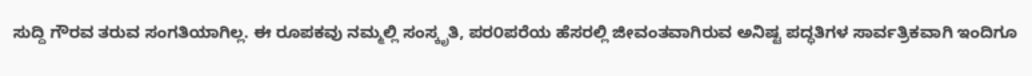ಸುದ್ದಿ ಗೌರವ ತರುವ ಸಂಗತಿಯಾಗಿಲ್ಲ. ಈ ರೂಪಕವು ನಮ್ಮಲ್ಲಿ ಸಂಸ್ಕೃತಿ, ಪರ೦ಪರೆಯ ಹೆಸರಲ್ಲಿ ಜೀವಂತವಾಗಿರುವ ಅನಿಷ್ಟ ಪದ್ಧತಿಗಳ ಸಾರ್ವತ್ರಿಕವಾಗಿ ಇಂದಿಗೂ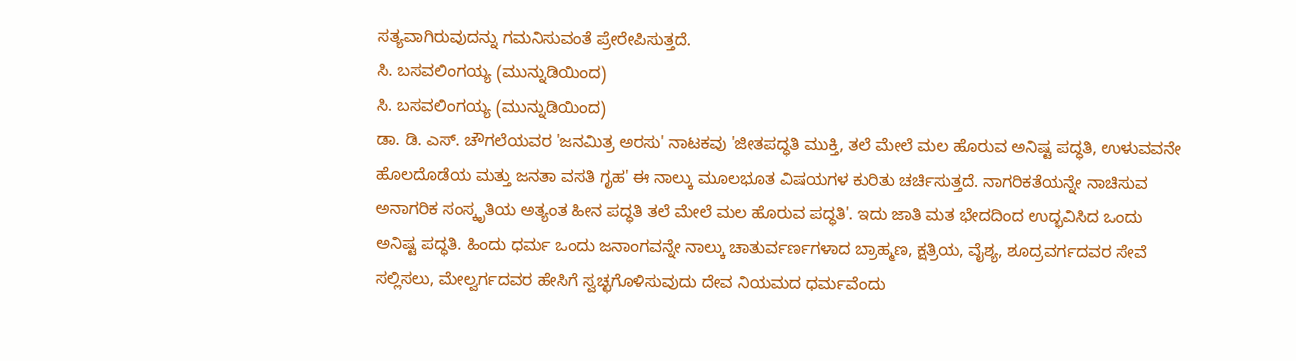ಸತ್ಯವಾಗಿರುವುದನ್ನು ಗಮನಿಸುವಂತೆ ಪ್ರೇರೇಪಿಸುತ್ತದೆ.
ಸಿ. ಬಸವಲಿಂಗಯ್ಯ (ಮುನ್ನುಡಿಯಿಂದ)
ಸಿ. ಬಸವಲಿಂಗಯ್ಯ (ಮುನ್ನುಡಿಯಿಂದ)
ಡಾ. ಡಿ. ಎಸ್. ಚೌಗಲೆಯವರ 'ಜನಮಿತ್ರ ಅರಸು' ನಾಟಕವು 'ಜೀತಪದ್ಧತಿ ಮುಕ್ತಿ, ತಲೆ ಮೇಲೆ ಮಲ ಹೊರುವ ಅನಿಷ್ಟ ಪದ್ಧತಿ, ಉಳುವವನೇ ಹೊಲದೊಡೆಯ ಮತ್ತು ಜನತಾ ವಸತಿ ಗೃಹ' ಈ ನಾಲ್ಕು ಮೂಲಭೂತ ವಿಷಯಗಳ ಕುರಿತು ಚರ್ಚಿಸುತ್ತದೆ. ನಾಗರಿಕತೆಯನ್ನೇ ನಾಚಿಸುವ ಅನಾಗರಿಕ ಸಂಸ್ಕೃತಿಯ ಅತ್ಯಂತ ಹೀನ ಪದ್ಧತಿ ತಲೆ ಮೇಲೆ ಮಲ ಹೊರುವ ಪದ್ಧತಿ'. ಇದು ಜಾತಿ ಮತ ಭೇದದಿಂದ ಉದ್ಭವಿಸಿದ ಒಂದು ಅನಿಷ್ಟ ಪದ್ಧತಿ. ಹಿಂದು ಧರ್ಮ ಒಂದು ಜನಾಂಗವನ್ನೇ ನಾಲ್ಕು ಚಾತುರ್ವರ್ಣಗಳಾದ ಬ್ರಾಹ್ಮಣ, ಕ್ಷತ್ರಿಯ, ವೈಶ್ಯ, ಶೂದ್ರವರ್ಗದವರ ಸೇವೆ ಸಲ್ಲಿಸಲು, ಮೇಲ್ವರ್ಗದವರ ಹೇಸಿಗೆ ಸ್ವಚ್ಛಗೊಳಿಸುವುದು ದೇವ ನಿಯಮದ ಧರ್ಮವೆಂದು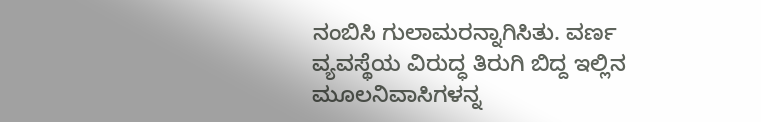ನಂಬಿಸಿ ಗುಲಾಮರನ್ನಾಗಿಸಿತು. ವರ್ಣ ವ್ಯವಸ್ಥೆಯ ವಿರುದ್ಧ ತಿರುಗಿ ಬಿದ್ದ ಇಲ್ಲಿನ ಮೂಲನಿವಾಸಿಗಳನ್ನ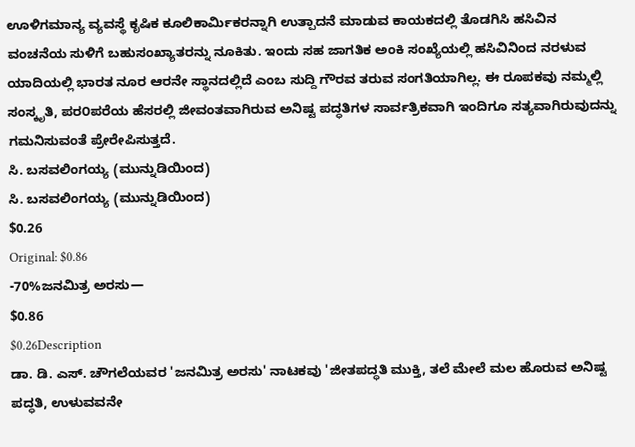ಊಳಿಗಮಾನ್ಯ ವ್ಯವಸ್ಥೆ ಕೃಷಿಕ ಕೂಲಿಕಾರ್ಮಿಕರನ್ನಾಗಿ ಉತ್ಪಾದನೆ ಮಾಡುವ ಕಾಯಕದಲ್ಲಿ ತೊಡಗಿಸಿ ಹಸಿವಿನ ವಂಚನೆಯ ಸುಳಿಗೆ ಬಹುಸಂಖ್ಯಾತರನ್ನು ನೂಕಿತು. ಇಂದು ಸಹ ಜಾಗತಿಕ ಅಂಕಿ ಸಂಖ್ಯೆಯಲ್ಲಿ ಹಸಿವಿನಿಂದ ನರಳುವ ಯಾದಿಯಲ್ಲಿ ಭಾರತ ನೂರ ಆರನೇ ಸ್ಥಾನದಲ್ಲಿದೆ ಎಂಬ ಸುದ್ದಿ ಗೌರವ ತರುವ ಸಂಗತಿಯಾಗಿಲ್ಲ. ಈ ರೂಪಕವು ನಮ್ಮಲ್ಲಿ ಸಂಸ್ಕೃತಿ, ಪರ೦ಪರೆಯ ಹೆಸರಲ್ಲಿ ಜೀವಂತವಾಗಿರುವ ಅನಿಷ್ಟ ಪದ್ಧತಿಗಳ ಸಾರ್ವತ್ರಿಕವಾಗಿ ಇಂದಿಗೂ ಸತ್ಯವಾಗಿರುವುದನ್ನು ಗಮನಿಸುವಂತೆ ಪ್ರೇರೇಪಿಸುತ್ತದೆ.
ಸಿ. ಬಸವಲಿಂಗಯ್ಯ (ಮುನ್ನುಡಿಯಿಂದ)
ಸಿ. ಬಸವಲಿಂಗಯ್ಯ (ಮುನ್ನುಡಿಯಿಂದ)
$0.26
Original: $0.86
-70%ಜನಮಿತ್ರ ಅರಸು—
$0.86
$0.26Description
ಡಾ. ಡಿ. ಎಸ್. ಚೌಗಲೆಯವರ 'ಜನಮಿತ್ರ ಅರಸು' ನಾಟಕವು 'ಜೀತಪದ್ಧತಿ ಮುಕ್ತಿ, ತಲೆ ಮೇಲೆ ಮಲ ಹೊರುವ ಅನಿಷ್ಟ ಪದ್ಧತಿ, ಉಳುವವನೇ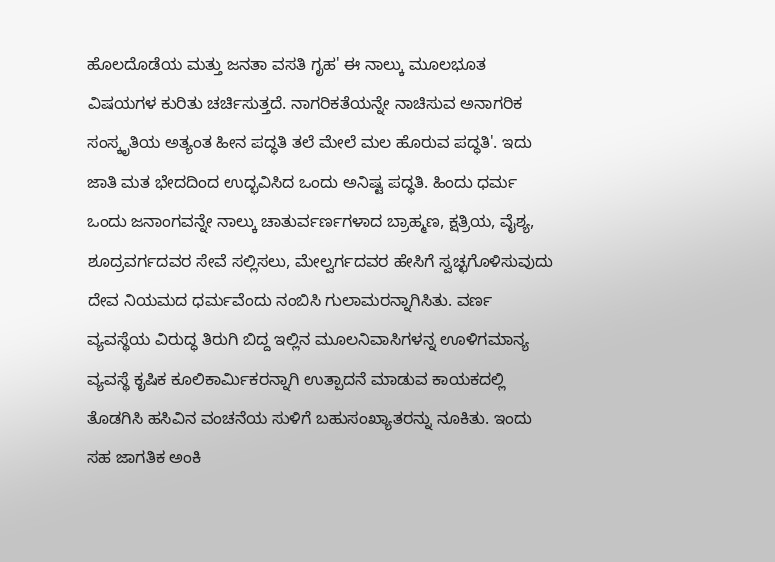ಹೊಲದೊಡೆಯ ಮತ್ತು ಜನತಾ ವಸತಿ ಗೃಹ' ಈ ನಾಲ್ಕು ಮೂಲಭೂತ ವಿಷಯಗಳ ಕುರಿತು ಚರ್ಚಿಸುತ್ತದೆ. ನಾಗರಿಕತೆಯನ್ನೇ ನಾಚಿಸುವ ಅನಾಗರಿಕ ಸಂಸ್ಕೃತಿಯ ಅತ್ಯಂತ ಹೀನ ಪದ್ಧತಿ ತಲೆ ಮೇಲೆ ಮಲ ಹೊರುವ ಪದ್ಧತಿ'. ಇದು ಜಾತಿ ಮತ ಭೇದದಿಂದ ಉದ್ಭವಿಸಿದ ಒಂದು ಅನಿಷ್ಟ ಪದ್ಧತಿ. ಹಿಂದು ಧರ್ಮ ಒಂದು ಜನಾಂಗವನ್ನೇ ನಾಲ್ಕು ಚಾತುರ್ವರ್ಣಗಳಾದ ಬ್ರಾಹ್ಮಣ, ಕ್ಷತ್ರಿಯ, ವೈಶ್ಯ, ಶೂದ್ರವರ್ಗದವರ ಸೇವೆ ಸಲ್ಲಿಸಲು, ಮೇಲ್ವರ್ಗದವರ ಹೇಸಿಗೆ ಸ್ವಚ್ಛಗೊಳಿಸುವುದು ದೇವ ನಿಯಮದ ಧರ್ಮವೆಂದು ನಂಬಿಸಿ ಗುಲಾಮರನ್ನಾಗಿಸಿತು. ವರ್ಣ ವ್ಯವಸ್ಥೆಯ ವಿರುದ್ಧ ತಿರುಗಿ ಬಿದ್ದ ಇಲ್ಲಿನ ಮೂಲನಿವಾಸಿಗಳನ್ನ ಊಳಿಗಮಾನ್ಯ ವ್ಯವಸ್ಥೆ ಕೃಷಿಕ ಕೂಲಿಕಾರ್ಮಿಕರನ್ನಾಗಿ ಉತ್ಪಾದನೆ ಮಾಡುವ ಕಾಯಕದಲ್ಲಿ ತೊಡಗಿಸಿ ಹಸಿವಿನ ವಂಚನೆಯ ಸುಳಿಗೆ ಬಹುಸಂಖ್ಯಾತರನ್ನು ನೂಕಿತು. ಇಂದು ಸಹ ಜಾಗತಿಕ ಅಂಕಿ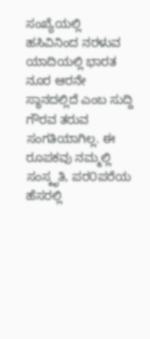ಸಂಖ್ಯೆಯಲ್ಲಿ ಹಸಿವಿನಿಂದ ನರಳುವ ಯಾದಿಯಲ್ಲಿ ಭಾರತ ನೂರ ಆರನೇ ಸ್ಥಾನದಲ್ಲಿದೆ ಎಂಬ ಸುದ್ದಿ ಗೌರವ ತರುವ ಸಂಗತಿಯಾಗಿಲ್ಲ. ಈ ರೂಪಕವು ನಮ್ಮಲ್ಲಿ ಸಂಸ್ಕೃತಿ, ಪರ೦ಪರೆಯ ಹೆಸರಲ್ಲಿ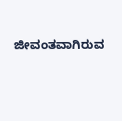ಜೀವಂತವಾಗಿರುವ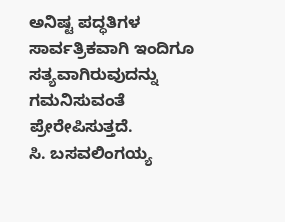ಅನಿಷ್ಟ ಪದ್ಧತಿಗಳ ಸಾರ್ವತ್ರಿಕವಾಗಿ ಇಂದಿಗೂ ಸತ್ಯವಾಗಿರುವುದನ್ನು ಗಮನಿಸುವಂತೆ ಪ್ರೇರೇಪಿಸುತ್ತದೆ.
ಸಿ. ಬಸವಲಿಂಗಯ್ಯ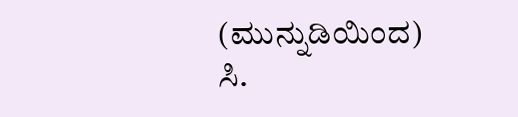(ಮುನ್ನುಡಿಯಿಂದ)
ಸಿ.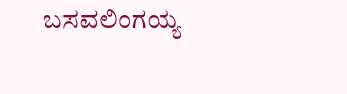ಬಸವಲಿಂಗಯ್ಯ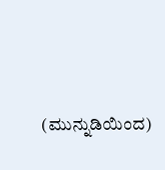(ಮುನ್ನುಡಿಯಿಂದ)